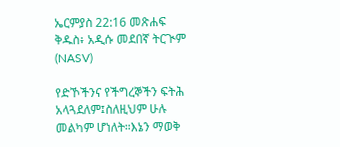ኤርምያስ 22:16 መጽሐፍ ቅዱስ፥ አዲሱ መደበኛ ትርጒም (NASV)

የድኾችንና የችግረኞችን ፍትሕ አላጓደለም፤ስለዚህም ሁሉ መልካም ሆነለት።እኔን ማወቅ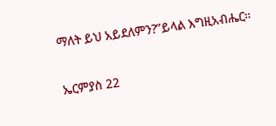ማለት ይህ አይደለምን?”ይላል እግዚአብሔር።

ኤርምያስ 22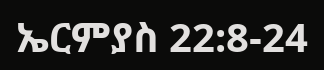ኤርምያስ 22:8-24